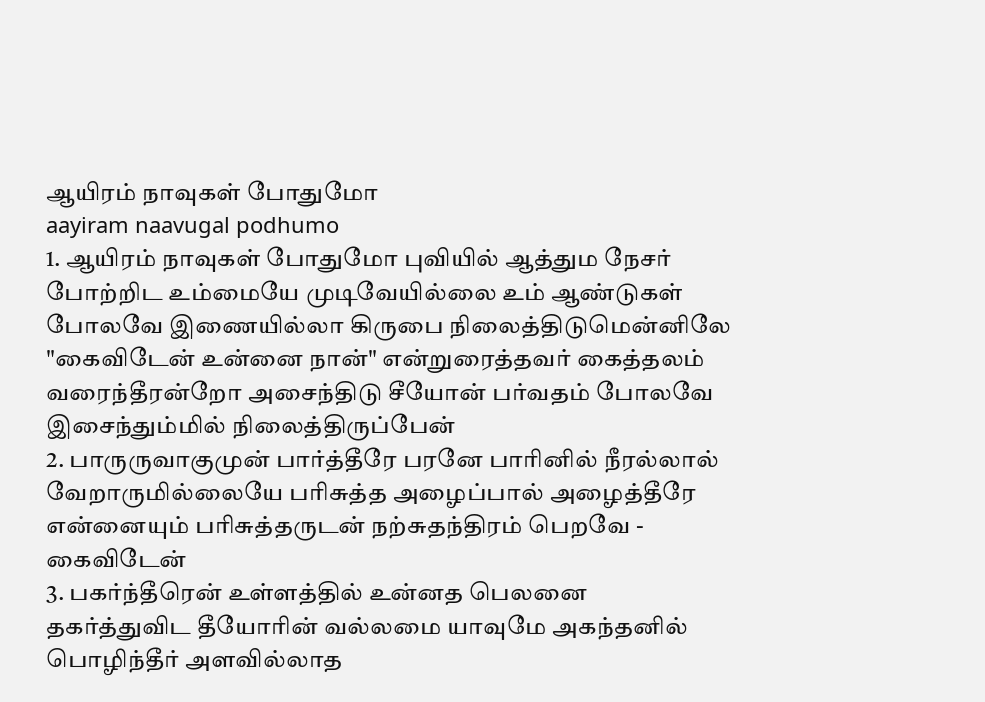ஆயிரம் நாவுகள் போதுமோ
aayiram naavugal podhumo
1. ஆயிரம் நாவுகள் போதுமோ புவியில் ஆத்தும நேசர் போற்றிட உம்மையே முடிவேயில்லை உம் ஆண்டுகள் போலவே இணையில்லா கிருபை நிலைத்திடுமென்னிலே
"கைவிடேன் உன்னை நான்" என்றுரைத்தவர் கைத்தலம் வரைந்தீரன்றோ அசைந்திடு சீயோன் பர்வதம் போலவே இசைந்தும்மில் நிலைத்திருப்பேன்
2. பாருருவாகுமுன் பார்த்தீரே பரனே பாரினில் நீரல்லால் வேறாருமில்லையே பரிசுத்த அழைப்பால் அழைத்தீரே என்னையும் பரிசுத்தருடன் நற்சுதந்திரம் பெறவே - கைவிடேன்
3. பகர்ந்தீரென் உள்ளத்தில் உன்னத பெலனை தகர்த்துவிட தீயோரின் வல்லமை யாவுமே அகந்தனில் பொழிந்தீர் அளவில்லாத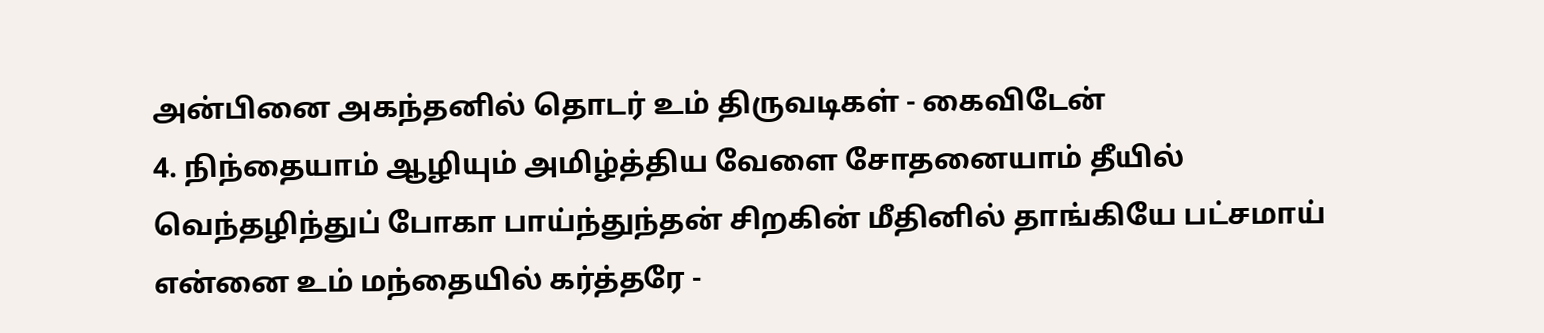அன்பினை அகந்தனில் தொடர் உம் திருவடிகள் - கைவிடேன்
4. நிந்தையாம் ஆழியும் அமிழ்த்திய வேளை சோதனையாம் தீயில் வெந்தழிந்துப் போகா பாய்ந்துந்தன் சிறகின் மீதினில் தாங்கியே பட்சமாய் என்னை உம் மந்தையில் கர்த்தரே -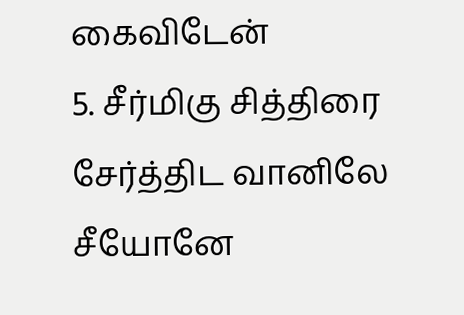கைவிடேன்
5. சீர்மிகு சித்திரை சேர்த்திட வானிலே சீயோனே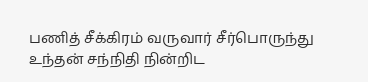பணித் சீக்கிரம் வருவார் சீர்பொருந்து உந்தன் சந்நிதி நின்றிட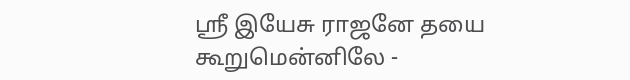ஸ்ரீ இயேசு ராஜனே தயை கூறுமென்னிலே -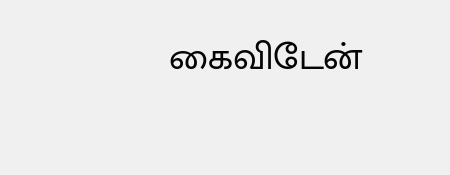கைவிடேன்